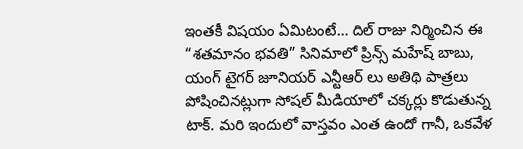ఇంతకీ విషయం ఏమిటంటే… దిల్ రాజు నిర్మించిన ఈ “శతమానం భవతి” సినిమాలో ప్రిన్స్ మహేష్ బాబు, యంగ్ టైగర్ జూనియర్ ఎన్టీఆర్ లు అతిథి పాత్రలు పోషించినట్లుగా సోషల్ మీడియాలో చక్కర్లు కొడుతున్న టాక్. మరి ఇందులో వాస్తవం ఎంత ఉందో గానీ, ఒకవేళ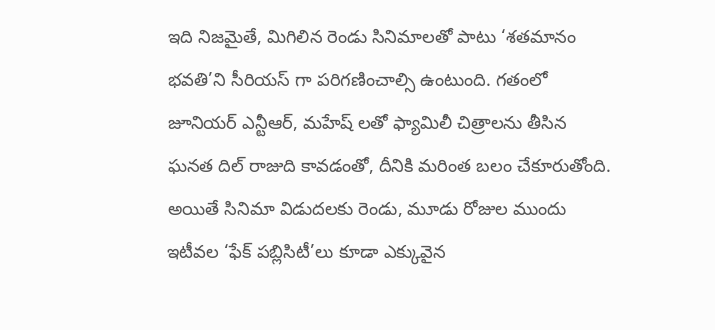ఇది నిజమైతే, మిగిలిన రెండు సినిమాలతో పాటు ‘శతమానం భవతి’ని సీరియస్ గా పరిగణించాల్సి ఉంటుంది. గతంలో జూనియర్ ఎన్టీఆర్, మహేష్ లతో ఫ్యామిలీ చిత్రాలను తీసిన ఘనత దిల్ రాజుది కావడంతో, దీనికి మరింత బలం చేకూరుతోంది.
అయితే సినిమా విడుదలకు రెండు, మూడు రోజుల ముందు ఇటీవల ‘ఫేక్ పబ్లిసిటీ’లు కూడా ఎక్కువైన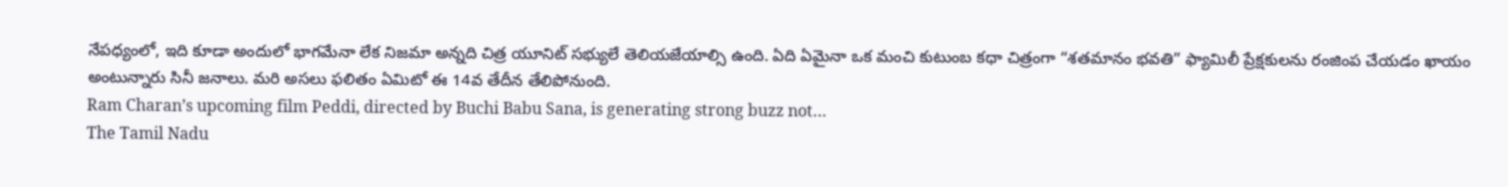నేపధ్యంలో, ఇది కూడా అందులో భాగమేనా లేక నిజమా అన్నది చిత్ర యూనిట్ సభ్యులే తెలియజేయాల్సి ఉంది. ఏది ఏమైనా ఒక మంచి కుటుంబ కధా చిత్రంగా “శతమానం భవతి” ఫ్యామిలీ ప్రేక్షకులను రంజింప చేయడం ఖాయం అంటున్నారు సినీ జనాలు. మరి అసలు ఫలితం ఏమిటో ఈ 14వ తేదీన తేలిపోనుంది.
Ram Charan’s upcoming film Peddi, directed by Buchi Babu Sana, is generating strong buzz not…
The Tamil Nadu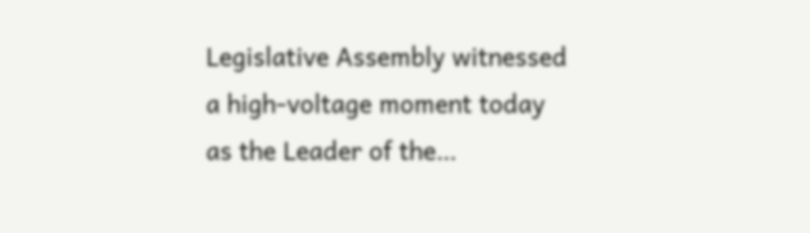Legislative Assembly witnessed a high-voltage moment today as the Leader of the…